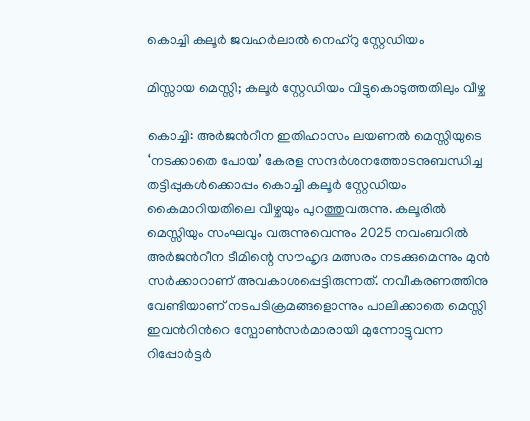കൊച്ചി കലൂർ ജവഹർലാൽ നെഹ്റു സ്റ്റേഡിയം

മിസ്സാ‍യ മെസ്സി; കലൂർ സ്റ്റേഡിയം വിട്ടുകൊടുത്തതിലും വീഴ്ച

കൊച്ചി: അർജൻറീന ഇതിഹാസം ലയണൽ മെസ്സിയുടെ ‘നടക്കാതെ പോയ’ കേരള സന്ദർശനത്തോടനുബന്ധിച്ച തട്ടിപ്പുകൾക്കൊപ്പം കൊച്ചി കലൂർ സ്റ്റേഡിയം കൈമാറിയതിലെ വീഴ്ചയും പുറത്തുവരുന്നു. കലൂരിൽ മെസ്സിയും സംഘവും വരുന്നുവെന്നും 2025 നവംബറിൽ അർജൻറീന ടീമിന്റെ സൗഹൃദ മത്സരം നടക്കുമെന്നും മുൻ സർക്കാറാണ് അവകാശപ്പെട്ടിരുന്നത്. നവീകരണത്തിനു വേണ്ടിയാണ് നടപടിക്രമങ്ങളൊന്നും പാലിക്കാതെ മെസ്സി ഇവൻറിന്‍റെ സ്പോൺസർമാരായി മുന്നോട്ടുവന്ന റിപ്പോർട്ടർ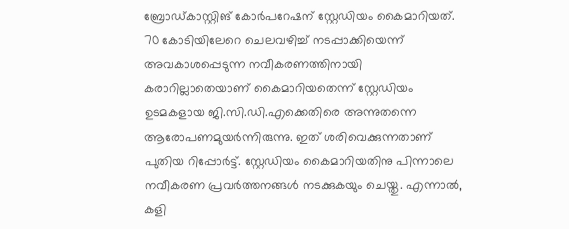ബ്രോഡ്കാസ്റ്റിങ് കോർപറേഷന് സ്റ്റേഡിയം കൈമാറിയത്. 70 കോടിയിലേറെ ചെലവഴിച്ച് നടപ്പാക്കിയെന്ന് അവകാശപ്പെടുന്ന നവീകരണത്തിനായി കരാറില്ലാതെയാണ് കൈമാറിയതെന്ന് സ്റ്റേഡിയം ഉടമകളായ ജി.സി.ഡി.എക്കെതിരെ അന്നുതന്നെ ആരോപണമുയർന്നിരുന്നു. ഇത് ശരിവെക്കുന്നതാണ് പുതിയ റിപ്പോർട്ട്. സ്റ്റേഡിയം കൈമാറിയതിനു പിന്നാലെ നവീകരണ പ്രവർത്തനങ്ങൾ നടക്കുകയും ചെയ്തു. എന്നാൽ, കളി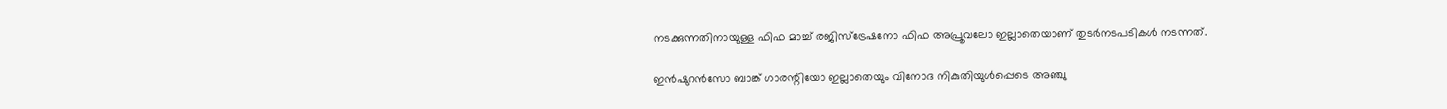നടക്കുന്നതിനായുള്ള ഫിഫ മാച്ച് രജിസ്ട്രേഷനോ ഫിഫ അപ്രൂവലോ ഇല്ലാതെയാണ് തുടർനടപടികൾ നടന്നത്.

ഇൻഷുറൻസോ ബാങ്ക് ഗാരന്റിയോ ഇല്ലാതെയും വിനോദ നികുതിയുൾപ്പെടെ അഞ്ചു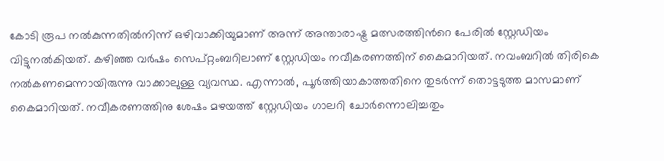കോടി രൂപ നൽകുന്നതിൽനിന്ന് ഒഴിവാക്കിയുമാണ് അന്ന് അന്താരാഷ്ട്ര മത്സരത്തിന്‍റെ പേരിൽ സ്റ്റേഡിയം വിട്ടുനൽകിയത്. കഴിഞ്ഞ വർഷം സെപ്റ്റംബറിലാണ് സ്റ്റേഡിയം നവീകരണത്തിന് കൈമാറിയത്. നവംബറിൽ തിരികെ നൽകണമെന്നായിരുന്നു വാക്കാലുള്ള വ്യവസ്ഥ. എന്നാൽ, പൂർത്തിയാകാത്തതിനെ തുടർന്ന് തൊട്ടടുത്ത മാസമാണ് കൈമാറിയത്. നവീകരണത്തിനു ശേഷം മഴയത്ത് സ്റ്റേഡിയം ഗാലറി ചോർന്നൊലിച്ചതും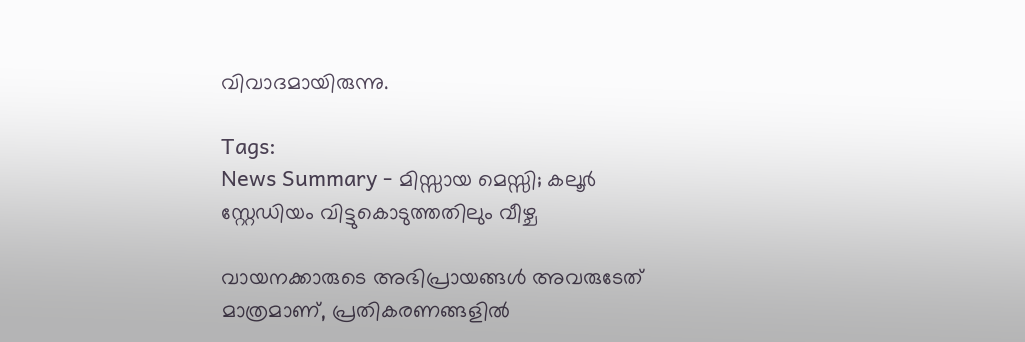വിവാദമായിരുന്നു.

Tags:
News Summary - മിസ്സാ‍യ മെസ്സി; കലൂർ സ്റ്റേഡിയം വിട്ടുകൊടുത്തതിലും വീഴ്ച

വായനക്കാരുടെ അഭിപ്രായങ്ങള്‍ അവരുടേത് മാത്രമാണ്, പ്രതികരണങ്ങളിൽ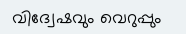വിദ്വേഷവും വെറുപ്പും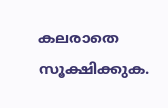കലരാതെ സൂക്ഷിക്കുക.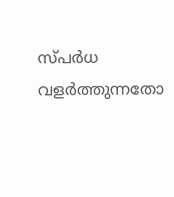സ്പർധ വളർത്തുന്നതോ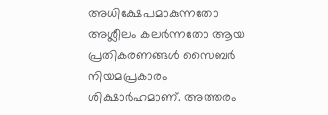അധിക്ഷേപമാകുന്നതോ അശ്ലീലം കലർന്നതോ ആയ പ്രതികരണങ്ങൾ സൈബർ നിയമപ്രകാരം ശിക്ഷാർഹമാണ്. അത്തരം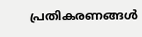പ്രതികരണങ്ങൾ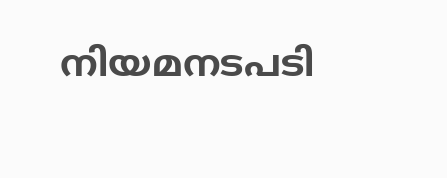നിയമനടപടി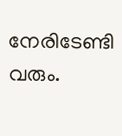നേരിടേണ്ടി വരും.